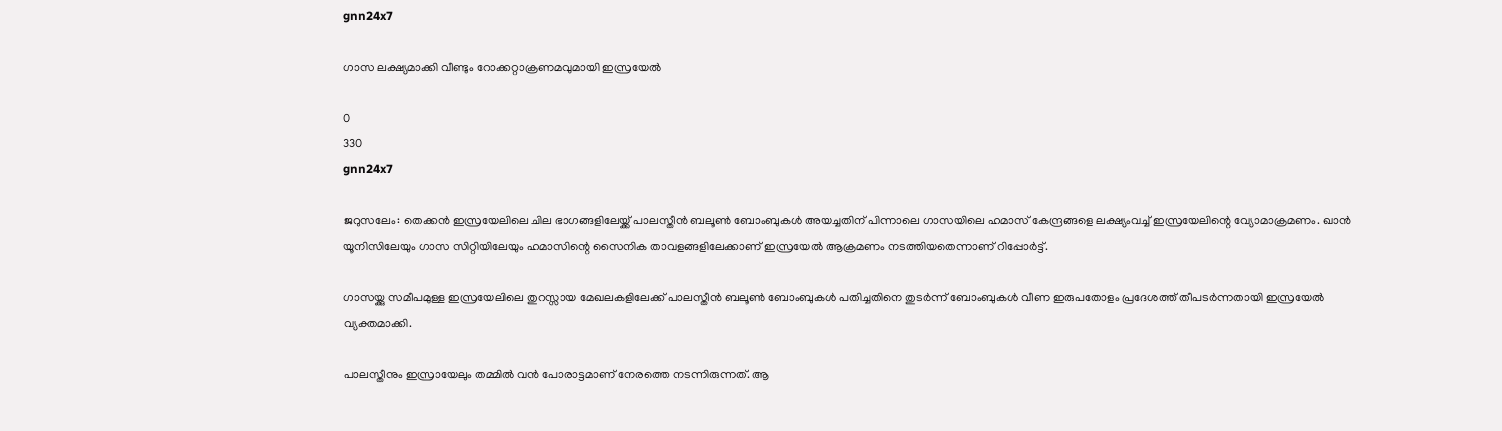gnn24x7

ഗാസ ലക്ഷ്യമാക്കി വീണ്ടും റോക്കറ്റാക്രണമവുമായി ഇസ്രയേൽ

0
330
gnn24x7

ജറുസലേം: തെക്കൻ ഇസ്രയേലിലെ ചില ഭാഗങ്ങളിലേയ്ക്ക് പാലസ്തീൻ ബലൂൺ ബോംബുകള്‍ അയച്ചതിന് പിന്നാലെ ഗാസയിലെ ഹമാസ് കേന്ദ്രങ്ങളെ ലക്ഷ്യംവച്ച് ഇസ്രയേലിന്റെ വ്യോമാക്രമണം. ഖാൻ യൂനിസിലേയും ഗാസ സിറ്റിയിലേയും ഹമാസിന്റെ സൈനിക താവളങ്ങളിലേക്കാണ് ഇസ്രയേൽ ആക്രമണം നടത്തിയതെന്നാണ് റിപ്പോർട്ട്.

ഗാസയ്ക്കു സമീപമുള്ള ഇസ്രയേലിലെ തുറസ്സായ മേഖലകളിലേക്ക് പാലസ്തീൻ ബലൂൺ ബോംബുകള്‍ പതിച്ചതിനെ തുടർന്ന് ബോംബുകള്‍ വീണ ഇരുപതോളം പ്രദേശത്ത് തീപടര്‍ന്നതായി ഇസ്രയേൽ വ്യക്തമാക്കി.

പാലസ്തീനും ഇസ്രായേലും തമ്മിൽ വൻ പോരാട്ടമാണ് നേരത്തെ നടന്നിരുന്നത്. ആ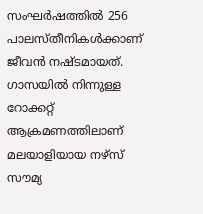സംഘർഷത്തിൽ 256 പാലസ്തീനികള്‍ക്കാണ് ജീവൻ നഷ്ടമായത്. ഗാസയിൽ നിന്നുള്ള റോക്കറ്റ് ആക്രമണത്തിലാണ് മലയാളിയായ നഴ്സ് സൗമ്യ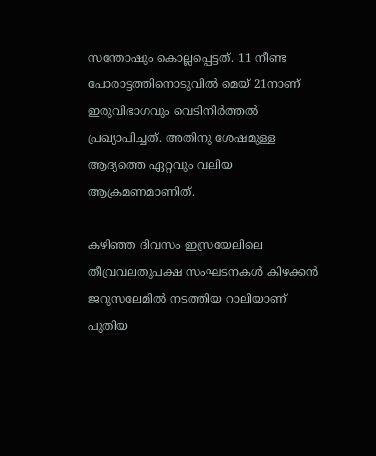സന്തോഷും കൊല്ലപ്പെട്ടത്. 11 നീണ്ട പോരാട്ടത്തിനൊടുവിൽ മെയ് 21നാണ് ഇരുവിഭാഗവും വെടിനിർത്തൽ പ്രഖ്യാപിച്ചത്. അതിനു ശേഷമുള്ള ആദ്യത്തെ ഏറ്റവും വലിയ ആക്രമണമാണിത്.

കഴിഞ്ഞ ദിവസം ഇസ്രയേലിലെ തീവ്രവലതുപക്ഷ സംഘടനകള്‍ കിഴക്കൻ ജറുസലേമിൽ നടത്തിയ റാലിയാണ് പുതിയ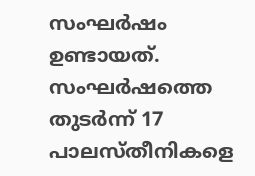സംഘര്‍ഷം ഉണ്ടായത്. സംഘർഷത്തെ തുടർന്ന് 17 പാലസ്തീനികളെ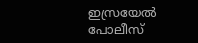ഇസ്രയേൽ പോലീസ്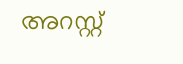അറസ്റ്റ്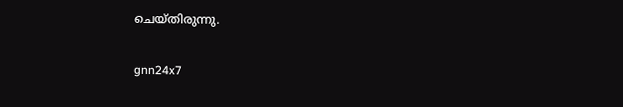ചെയ്തിരുന്നു.

gnn24x7